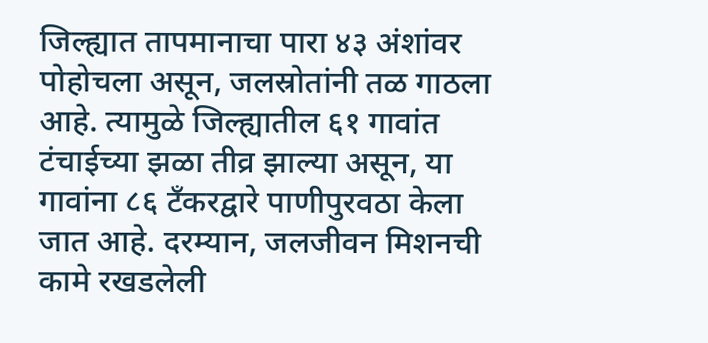जिल्ह्यात तापमानाचा पारा ४३ अंशांवर पोहोचला असून, जलस्रोतांनी तळ गाठला आहे. त्यामुळे जिल्ह्यातील ६१ गावांत टंचाईच्या झळा तीव्र झाल्या असून, या गावांना ८६ टँकरद्वारे पाणीपुरवठा केला जात आहे. दरम्यान, जलजीवन मिशनची कामे रखडलेली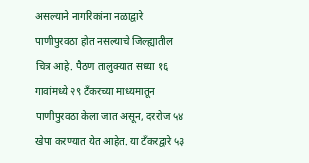असल्याने नागरिकांना नळाद्वारे पाणीपुरवठा होत नसल्याचे जिल्ह्यातील चित्र आहे. पैठण तालुक्यात सध्या १६ गावांमध्ये २९ टँकरच्या माध्यमातून पाणीपुरवठा केला जात असून, दररोज ५४ खेपा करण्यात येत आहेत. या टँकरद्वारे ५३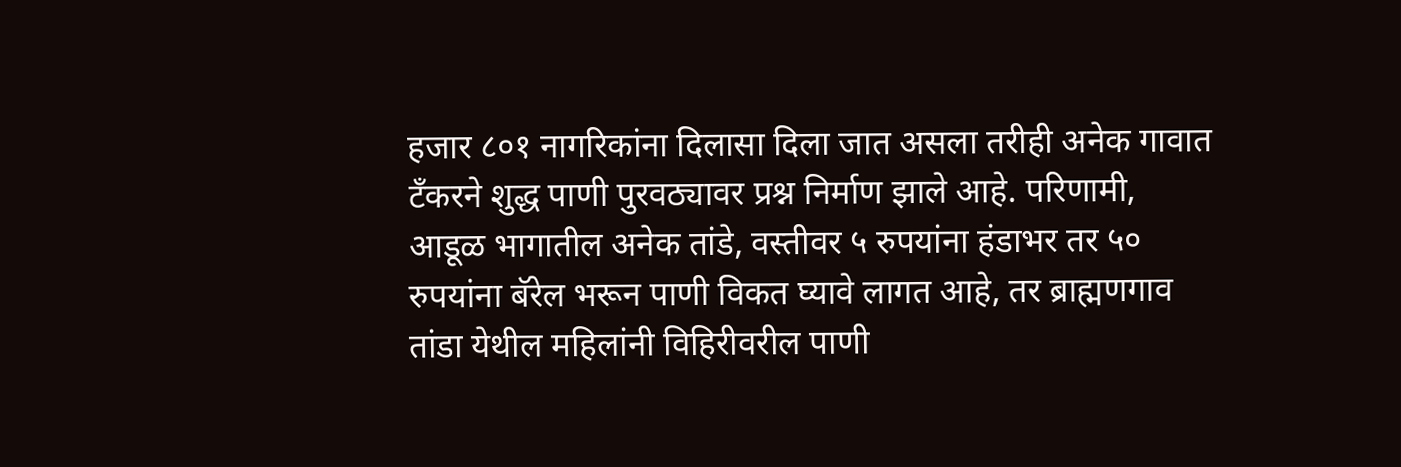हजार ८०१ नागरिकांना दिलासा दिला जात असला तरीही अनेक गावात टँकरने शुद्ध पाणी पुरवठ्यावर प्रश्न निर्माण झाले आहे. परिणामी, आडूळ भागातील अनेक तांडे, वस्तीवर ५ रुपयांना हंडाभर तर ५० रुपयांना बॅरेल भरून पाणी विकत घ्यावे लागत आहे, तर ब्राह्मणगाव तांडा येथील महिलांनी विहिरीवरील पाणी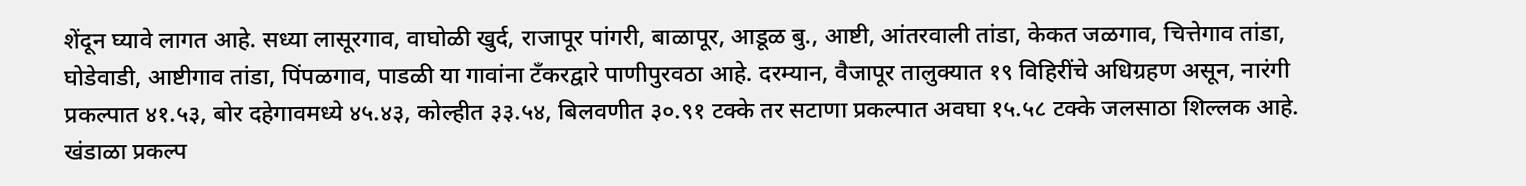शेंदून घ्यावे लागत आहे. सध्या लासूरगाव, वाघोळी खुर्द, राजापूर पांगरी, बाळापूर, आडूळ बु., आष्टी, आंतरवाली तांडा, केकत जळगाव, चित्तेगाव तांडा, घोडेवाडी, आष्टीगाव तांडा, पिंपळगाव, पाडळी या गावांना टँकरद्वारे पाणीपुरवठा आहे. दरम्यान, वैजापूर तालुक्यात १९ विहिरींचे अधिग्रहण असून, नारंगी प्रकल्पात ४१.५३, बोर दहेगावमध्ये ४५.४३, कोल्हीत ३३.५४, बिलवणीत ३०.९१ टक्के तर सटाणा प्रकल्पात अवघा १५.५८ टक्के जलसाठा शिल्लक आहे. खंडाळा प्रकल्प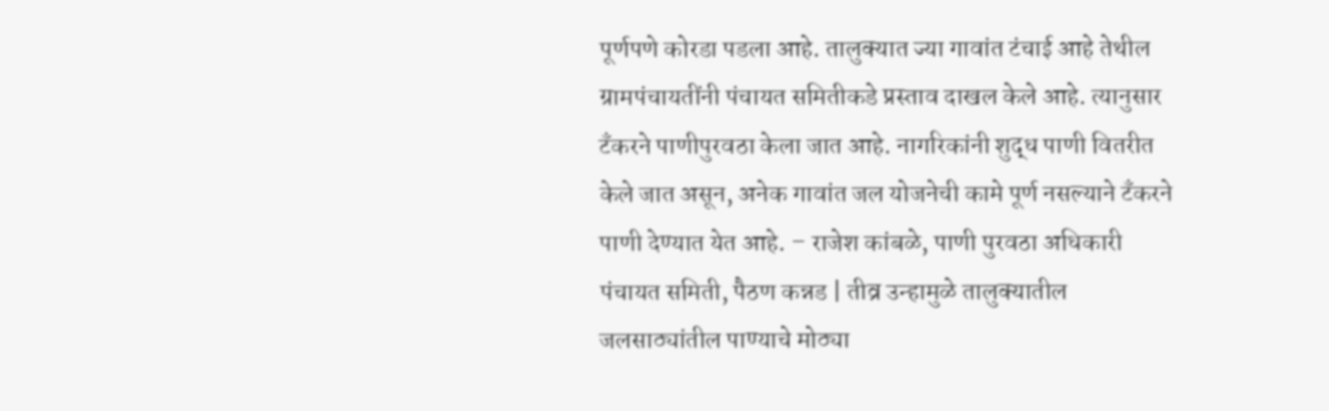पूर्णपणे कोरडा पडला आहे. तालुक्यात ज्या गावांत टंचाई आहे तेथील ग्रामपंचायतींनी पंचायत समितीकडे प्रस्ताव दाखल केले आहे. त्यानुसार टँकरने पाणीपुरवठा केला जात आहे. नागरिकांनी शुद्ध पाणी वितरीत केले जात असून, अनेक गावांत जल योजनेची कामे पूर्ण नसल्याने टँकरने पाणी देण्यात येत आहे. – राजेश कांबळे, पाणी पुरवठा अधिकारी पंचायत समिती, पैठण कन्नड | तीव्र उन्हामुळे तालुक्यातील जलसाठ्यांतील पाण्याचे मोठ्या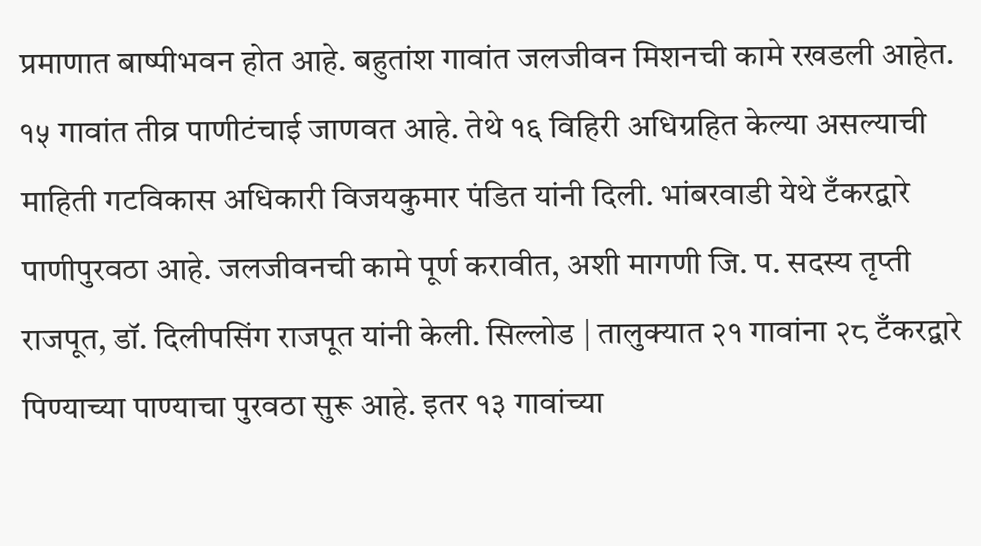प्रमाणात बाष्पीभवन होत आहे. बहुतांश गावांत जलजीवन मिशनची कामे रखडली आहेत. १५ गावांत तीव्र पाणीटंचाई जाणवत आहे. तेथे १६ विहिरी अधिग्रहित केल्या असल्याची माहिती गटविकास अधिकारी विजयकुमार पंडित यांनी दिली. भांबरवाडी येथे टँकरद्वारे पाणीपुरवठा आहे. जलजीवनची कामे पूर्ण करावीत, अशी मागणी जि. प. सदस्य तृप्ती राजपूत, डॉ. दिलीपसिंग राजपूत यांनी केली. सिल्लोड | तालुक्यात २१ गावांना २८ टँकरद्वारे पिण्याच्या पाण्याचा पुरवठा सुरू आहे. इतर १३ गावांच्या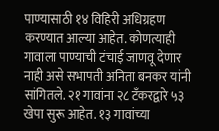पाण्यासाठी १४ विहिरी अधिग्रहण करण्यात आल्या आहेत. कोणत्याही गावाला पाण्याची टंचाई जाणवू देणार नाही असे सभापती अनिता बनकर यांनी सांगितले. २१ गावांना २८ टँकरद्वारे ५३ खेपा सुरू आहेत. १३ गावांच्या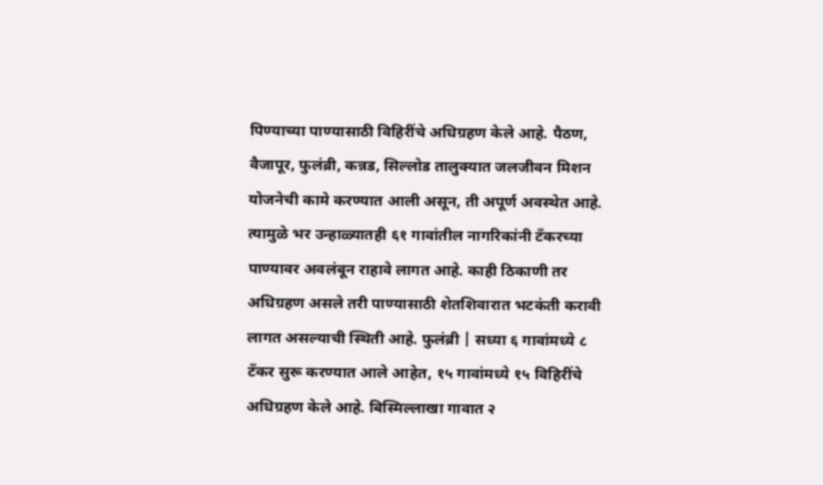पिण्याच्या पाण्यासाठी विहिरींचे अधिग्रहण केले आहे. पैठण, वैजापूर, फुलंब्री, कन्नड, सिल्लोड तालुक्यात जलजीवन मिशन योजनेची कामे करण्यात आली असून, ती अपूर्ण अवस्थेत आहे. त्यामुळे भर उन्हाळ्यातही ६१ गावांतील नागरिकांनी टँकरच्या पाण्यावर अवलंबून राहावे लागत आहे. काही ठिकाणी तर अधिग्रहण असले तरी पाण्यासाठी शेतशिवारात भटकंती करावी लागत असल्याची स्थिती आहे. फुलंब्री | सध्या ६ गावांमध्ये ८ टँकर सुरू करण्यात आले आहेत, १५ गावांमध्ये १५ विहिरींचे अधिग्रहण केले आहे. बिस्मिल्लाखा गावात २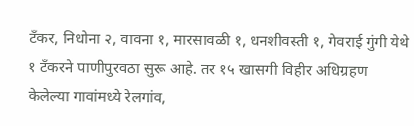टँकर, निधोना २, वावना १, मारसावळी १, धनशीवस्ती १, गेवराई गुंगी येथे १ टँकरने पाणीपुरवठा सुरू आहे. तर १५ खासगी विहीर अधिग्रहण केलेल्या गावांमध्ये रेलगांव,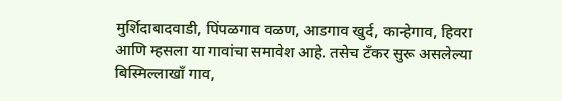मुर्शिदाबादवाडी, पिंपळगाव वळण, आडगाव खुर्द, कान्हेगाव, हिवरा आणि म्हसला या गावांचा समावेश आहे. तसेच टँकर सुरू असलेल्या बिस्मिल्लाखाँ गाव,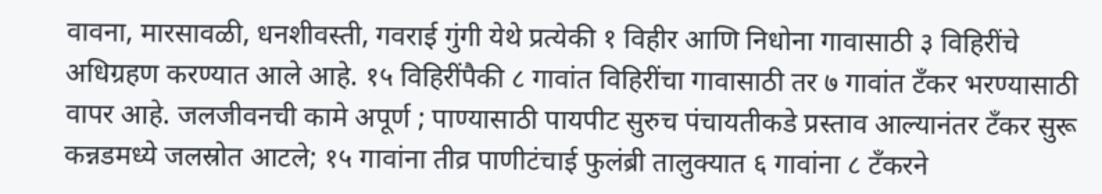वावना, मारसावळी, धनशीवस्ती, गवराई गुंगी येथे प्रत्येकी १ विहीर आणि निधोना गावासाठी ३ विहिरींचे अधिग्रहण करण्यात आले आहे. १५ विहिरींपैकी ८ गावांत विहिरींचा गावासाठी तर ७ गावांत टँकर भरण्यासाठी वापर आहे. जलजीवनची कामे अपूर्ण ; पाण्यासाठी पायपीट सुरुच पंचायतीकडे प्रस्ताव आल्यानंतर टँकर सुरू कन्नडमध्ये जलस्रोत आटले; १५ गावांना तीव्र पाणीटंचाई फुलंब्री तालुक्यात ६ गावांना ८ टँकरने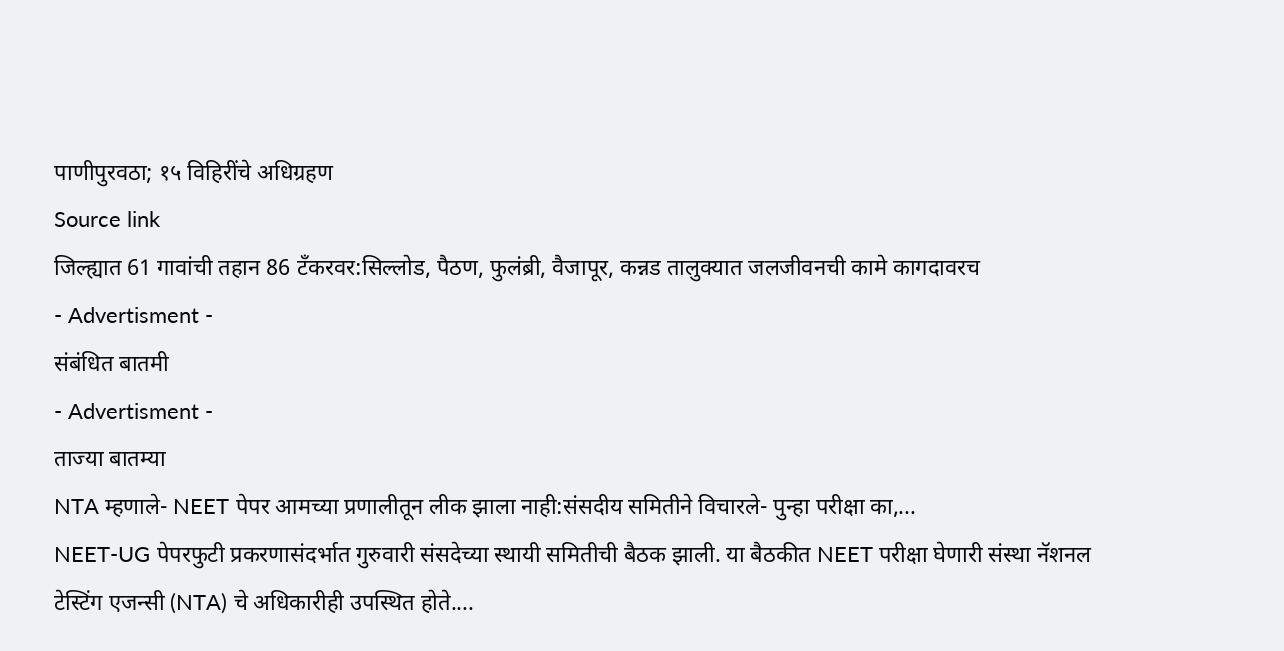पाणीपुरवठा; १५ विहिरींचे अधिग्रहण
Source link
जिल्ह्यात 61 गावांची तहान 86 टँकरवर:सिल्लोड, पैठण, फुलंब्री, वैजापूर, कन्नड तालुक्यात जलजीवनची कामे कागदावरच
- Advertisment -
संबंधित बातमी
- Advertisment -
ताज्या बातम्या
NTA म्हणाले- NEET पेपर आमच्या प्रणालीतून लीक झाला नाही:संसदीय समितीने विचारले- पुन्हा परीक्षा का,...
NEET-UG पेपरफुटी प्रकरणासंदर्भात गुरुवारी संसदेच्या स्थायी समितीची बैठक झाली. या बैठकीत NEET परीक्षा घेणारी संस्था नॅशनल टेस्टिंग एजन्सी (NTA) चे अधिकारीही उपस्थित होते....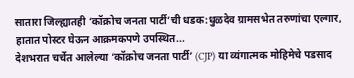सातारा जिल्ह्यातही ‘कॉक्रोच जनता पार्टी’ची धडक:धुळदेव ग्रामसभेत तरुणांचा एल्गार, हातात पोस्टर घेऊन आक्रमकपणे उपस्थित...
देशभरात चर्चेत आलेल्या ‘कॉक्रोच जनता पार्टी’ (CJP) या व्यंगात्मक मोहिमेचे पडसाद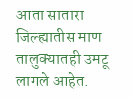आता सातारा जिल्ह्यातीस माण तालुक्यातही उमटू लागले आहेत.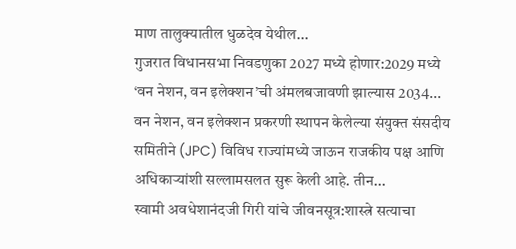माण तालुक्यातील धुळदेव येथील...
गुजरात विधानसभा निवडणुका 2027 मध्ये होणार:2029 मध्ये ‘वन नेशन, वन इलेक्शन’ची अंमलबजावणी झाल्यास 2034...
वन नेशन, वन इलेक्शन प्रकरणी स्थापन केलेल्या संयुक्त संसदीय समितीने (JPC) विविध राज्यांमध्ये जाऊन राजकीय पक्ष आणि अधिकाऱ्यांशी सल्लामसलत सुरू केली आहे. तीन...
स्वामी अवधेशानंदजी गिरी यांचे जीवनसूत्र:शास्त्रे सत्याचा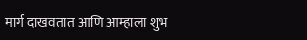मार्ग दाखवतात आणि आम्हाला शुभ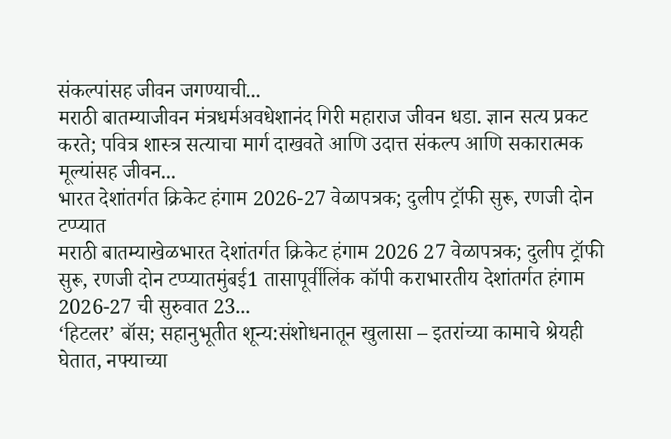संकल्पांसह जीवन जगण्याची...
मराठी बातम्याजीवन मंत्रधर्मअवधेशानंद गिरी महाराज जीवन धडा. ज्ञान सत्य प्रकट करते; पवित्र शास्त्र सत्याचा मार्ग दाखवते आणि उदात्त संकल्प आणि सकारात्मक मूल्यांसह जीवन...
भारत देशांतर्गत क्रिकेट हंगाम 2026-27 वेळापत्रक; दुलीप ट्रॉफी सुरू, रणजी दोन टप्प्यात
मराठी बातम्याखेळभारत देशांतर्गत क्रिकेट हंगाम 2026 27 वेळापत्रक; दुलीप ट्रॉफी सुरू, रणजी दोन टप्प्यातमुंबई1 तासापूर्वीलिंक कॉपी कराभारतीय देशांतर्गत हंगाम 2026-27 ची सुरुवात 23...
‘हिटलर’ बॉस; सहानुभूतीत शून्य:संशोधनातून खुलासा – इतरांच्या कामाचे श्रेयही घेतात, नफ्याच्या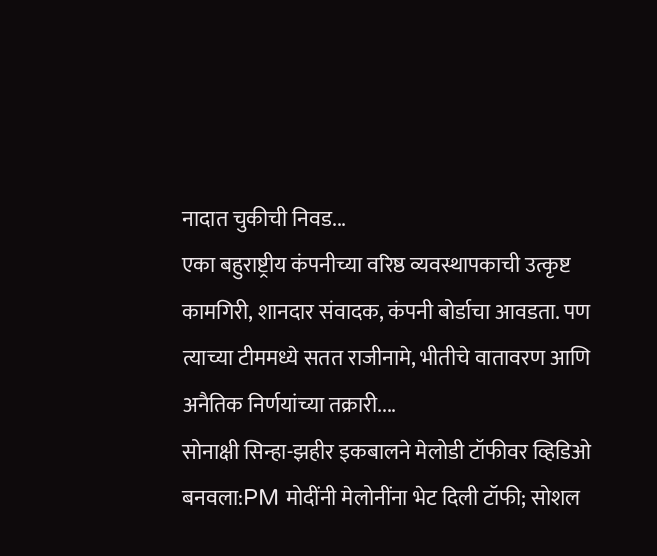नादात चुकीची निवड...
एका बहुराष्ट्रीय कंपनीच्या वरिष्ठ व्यवस्थापकाची उत्कृष्ट कामगिरी, शानदार संवादक, कंपनी बोर्डाचा आवडता. पण त्याच्या टीममध्ये सतत राजीनामे, भीतीचे वातावरण आणि अनैतिक निर्णयांच्या तक्रारी....
सोनाक्षी सिन्हा-झहीर इकबालने मेलोडी टॉफीवर व्हिडिओ बनवला:PM मोदींनी मेलोनींना भेट दिली टॉफी; सोशल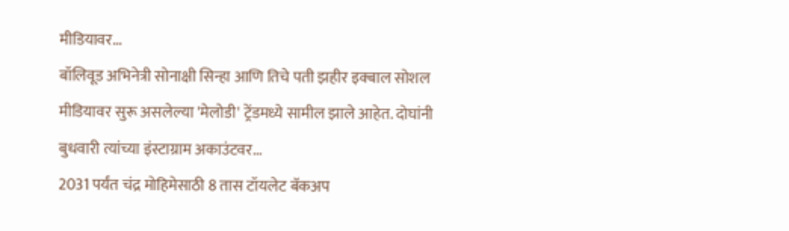मीडियावर...
बॉलिवूड अभिनेत्री सोनाक्षी सिन्हा आणि तिचे पती झहीर इक्बाल सोशल मीडियावर सुरू असलेल्या 'मेलोडी' ट्रेंडमध्ये सामील झाले आहेत. दोघांनी बुधवारी त्यांच्या इंस्टाग्राम अकाउंटवर...
2031 पर्यंत चंद्र मोहिमेसाठी 8 तास टॉयलेट बॅकअप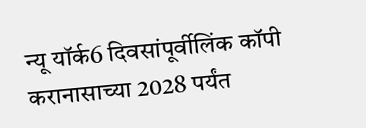न्यू यॉर्क6 दिवसांपूर्वीलिंक कॉपी करानासाच्या 2028 पर्यंत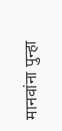मानवांना पुन्हा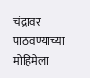चंद्रावर पाठवण्याच्या मोहिमेला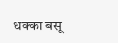धक्का बसू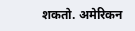शकतो. अमेरिकन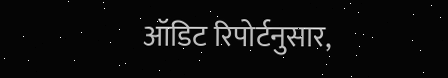ऑडिट रिपोर्टनुसार,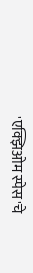'एक्झिओम स्पेस'चे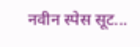नवीन स्पेस सूट...